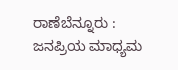ರಾಣೆಬೆನ್ನೂರು : ಜನಪ್ರಿಯ ಮಾಧ್ಯಮ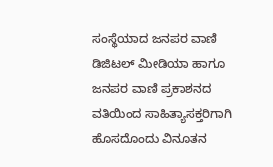ಸಂಸ್ಥೆಯಾದ ಜನಪರ ವಾಣಿ ಡಿಜಿಟಲ್ ಮೀಡಿಯಾ ಹಾಗೂ ಜನಪರ ವಾಣಿ ಪ್ರಕಾಶನದ ವತಿಯಿಂದ ಸಾಹಿತ್ಯಾಸಕ್ತರಿಗಾಗಿ ಹೊಸದೊಂದು ವಿನೂತನ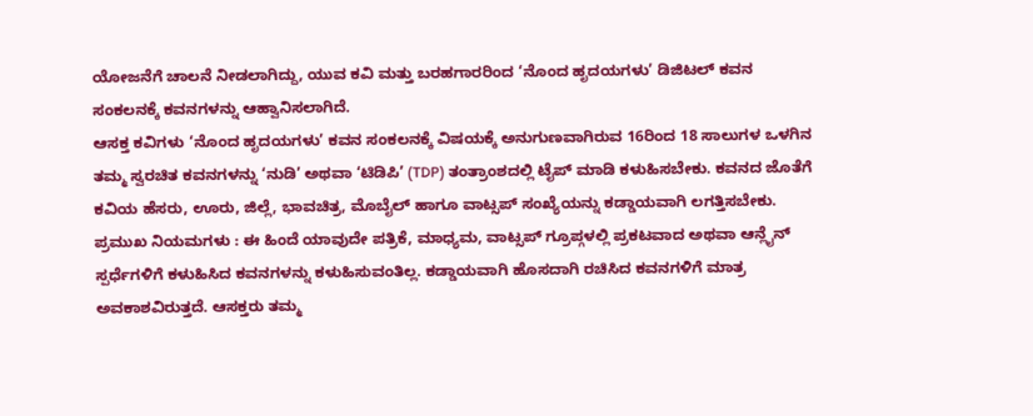ಯೋಜನೆಗೆ ಚಾಲನೆ ನೀಡಲಾಗಿದ್ದು, ಯುವ ಕವಿ ಮತ್ತು ಬರಹಗಾರರಿಂದ ‘ನೊಂದ ಹೃದಯಗಳು’ ಡಿಜಿಟಲ್ ಕವನ ಸಂಕಲನಕ್ಕೆ ಕವನಗಳನ್ನು ಆಹ್ವಾನಿಸಲಾಗಿದೆ.
ಆಸಕ್ತ ಕವಿಗಳು ‘ನೊಂದ ಹೃದಯಗಳು’ ಕವನ ಸಂಕಲನಕ್ಕೆ ವಿಷಯಕ್ಕೆ ಅನುಗುಣವಾಗಿರುವ 16ರಿಂದ 18 ಸಾಲುಗಳ ಒಳಗಿನ ತಮ್ಮ ಸ್ವರಚಿತ ಕವನಗಳನ್ನು ‘ನುಡಿ’ ಅಥವಾ ‘ಟಿಡಿಪಿ’ (TDP) ತಂತ್ರಾಂಶದಲ್ಲಿ ಟೈಪ್ ಮಾಡಿ ಕಳುಹಿಸಬೇಕು. ಕವನದ ಜೊತೆಗೆ ಕವಿಯ ಹೆಸರು, ಊರು, ಜಿಲ್ಲೆ, ಭಾವಚಿತ್ರ, ಮೊಬೈಲ್ ಹಾಗೂ ವಾಟ್ಸಪ್ ಸಂಖ್ಯೆಯನ್ನು ಕಡ್ಡಾಯವಾಗಿ ಲಗತ್ತಿಸಬೇಕು.
ಪ್ರಮುಖ ನಿಯಮಗಳು : ಈ ಹಿಂದೆ ಯಾವುದೇ ಪತ್ರಿಕೆ, ಮಾಧ್ಯಮ, ವಾಟ್ಸಪ್ ಗ್ರೂಪ್ಗಳಲ್ಲಿ ಪ್ರಕಟವಾದ ಅಥವಾ ಆನ್ಲೈನ್ ಸ್ಪರ್ಧೆಗಳಿಗೆ ಕಳುಹಿಸಿದ ಕವನಗಳನ್ನು ಕಳುಹಿಸುವಂತಿಲ್ಲ. ಕಡ್ಡಾಯವಾಗಿ ಹೊಸದಾಗಿ ರಚಿಸಿದ ಕವನಗಳಿಗೆ ಮಾತ್ರ ಅವಕಾಶವಿರುತ್ತದೆ. ಆಸಕ್ತರು ತಮ್ಮ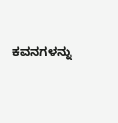ಕವನಗಳನ್ನು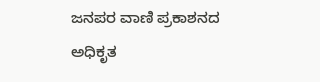ಜನಪರ ವಾಣಿ ಪ್ರಕಾಶನದ ಅಧಿಕೃತ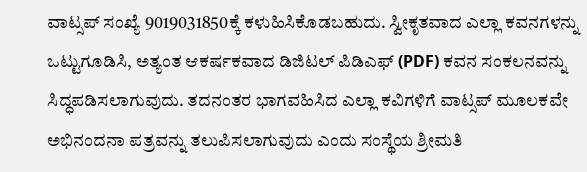ವಾಟ್ಸಪ್ ಸಂಖ್ಯೆ 9019031850ಕ್ಕೆ ಕಳುಹಿಸಿಕೊಡಬಹುದು. ಸ್ವೀಕೃತವಾದ ಎಲ್ಲಾ ಕವನಗಳನ್ನು ಒಟ್ಟುಗೂಡಿಸಿ, ಅತ್ಯಂತ ಆಕರ್ಷಕವಾದ ಡಿಜಿಟಲ್ ಪಿಡಿಎಫ್ (PDF) ಕವನ ಸಂಕಲನವನ್ನು ಸಿದ್ಧಪಡಿಸಲಾಗುವುದು. ತದನಂತರ ಭಾಗವಹಿಸಿದ ಎಲ್ಲಾ ಕವಿಗಳಿಗೆ ವಾಟ್ಸಪ್ ಮೂಲಕವೇ ಅಭಿನಂದನಾ ಪತ್ರವನ್ನು ತಲುಪಿಸಲಾಗುವುದು ಎಂದು ಸಂಸ್ಥೆಯ ಶ್ರೀಮತಿ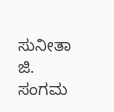ಸುನೀತಾ ಜಿ. ಸಂಗಮ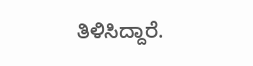ತಿಳಿಸಿದ್ದಾರೆ.